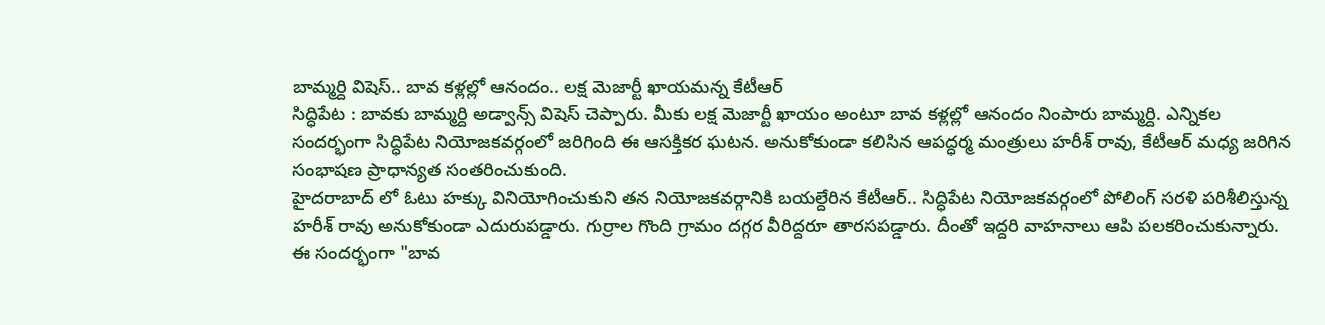బామ్మర్ది విషెస్.. బావ కళ్లల్లో ఆనందం.. లక్ష మెజార్టీ ఖాయమన్న కేటీఆర్
సిద్ధిపేట : బావకు బామ్మర్ది అడ్వాన్స్ విషెస్ చెప్పారు. మీకు లక్ష మెజార్టీ ఖాయం అంటూ బావ కళ్లల్లో ఆనందం నింపారు బామ్మర్ది. ఎన్నికల సందర్భంగా సిద్ధిపేట నియోజకవర్గంలో జరిగింది ఈ ఆసక్తికర ఘటన. అనుకోకుండా కలిసిన ఆపద్ధర్మ మంత్రులు హరీశ్ రావు, కేటీఆర్ మధ్య జరిగిన సంభాషణ ప్రాధాన్యత సంతరించుకుంది.
హైదరాబాద్ లో ఓటు హక్కు వినియోగించుకుని తన నియోజకవర్గానికి బయల్దేరిన కేటీఆర్.. సిద్ధిపేట నియోజకవర్గంలో పోలింగ్ సరళి పరిశీలిస్తున్న హరీశ్ రావు అనుకోకుండా ఎదురుపడ్డారు. గుర్రాల గొంది గ్రామం దగ్గర వీరిద్దరూ తారసపడ్డారు. దీంతో ఇద్దరి వాహనాలు ఆపి పలకరించుకున్నారు. ఈ సందర్భంగా "బావ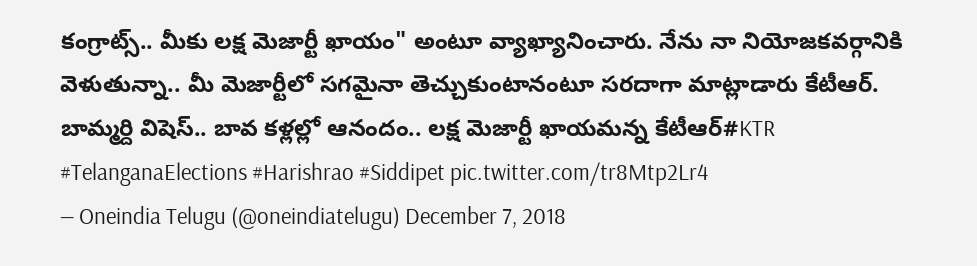కంగ్రాట్స్.. మీకు లక్ష మెజార్టీ ఖాయం" అంటూ వ్యాఖ్యానించారు. నేను నా నియోజకవర్గానికి వెళుతున్నా.. మీ మెజార్టీలో సగమైనా తెచ్చుకుంటానంటూ సరదాగా మాట్లాడారు కేటీఆర్.
బామ్మర్ది విషెస్.. బావ కళ్లల్లో ఆనందం.. లక్ష మెజార్టీ ఖాయమన్న కేటీఆర్#KTR #TelanganaElections #Harishrao #Siddipet pic.twitter.com/tr8Mtp2Lr4
— Oneindia Telugu (@oneindiatelugu) December 7, 2018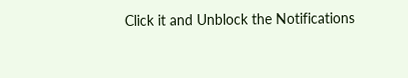Click it and Unblock the Notifications